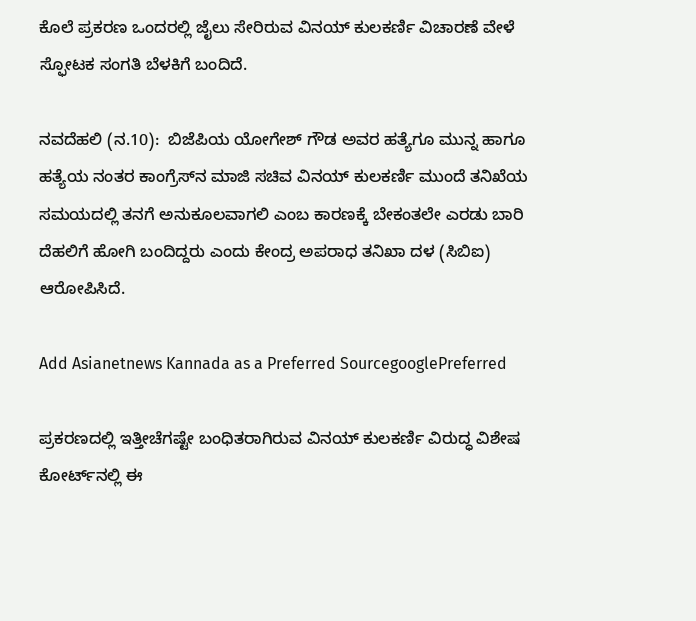ಕೊಲೆ ಪ್ರಕರಣ ಒಂದರಲ್ಲಿ ಜೈಲು ಸೇರಿರುವ ವಿನಯ್ ಕುಲಕರ್ಣಿ ವಿಚಾರಣೆ ವೇಳೆ ಸ್ಫೋಟಕ ಸಂಗತಿ ಬೆಳಕಿಗೆ ಬಂದಿದೆ.

ನವದೆಹಲಿ (ನ.10):  ಬಿಜೆಪಿಯ ಯೋಗೇಶ್‌ ಗೌಡ ಅವರ ಹತ್ಯೆಗೂ ಮುನ್ನ ಹಾಗೂ ಹತ್ಯೆಯ ನಂತರ ಕಾಂಗ್ರೆಸ್‌ನ ಮಾಜಿ ಸಚಿವ ವಿನಯ್‌ ಕುಲಕರ್ಣಿ ಮುಂದೆ ತನಿಖೆಯ ಸಮಯದಲ್ಲಿ ತನಗೆ ಅನುಕೂಲವಾಗಲಿ ಎಂಬ ಕಾರಣಕ್ಕೆ ಬೇಕಂತಲೇ ಎರಡು ಬಾರಿ ದೆಹಲಿಗೆ ಹೋಗಿ ಬಂದಿದ್ದರು ಎಂದು ಕೇಂದ್ರ ಅಪರಾಧ ತನಿಖಾ ದಳ (ಸಿಬಿಐ) ಆರೋಪಿಸಿದೆ.

Add Asianetnews Kannada as a Preferred SourcegooglePreferred

ಪ್ರಕರಣದಲ್ಲಿ ಇತ್ತೀಚೆಗಷ್ಟೇ ಬಂಧಿತರಾಗಿರುವ ವಿನಯ್‌ ಕುಲಕರ್ಣಿ ವಿರುದ್ಧ ವಿಶೇಷ ಕೋರ್ಟ್‌ನಲ್ಲಿ ಈ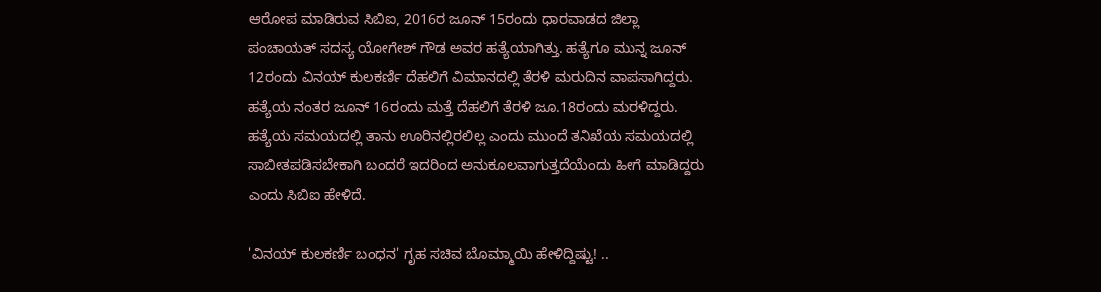ಆರೋಪ ಮಾಡಿರುವ ಸಿಬಿಐ, 2016ರ ಜೂನ್‌ 15ರಂದು ಧಾರವಾಡದ ಜಿಲ್ಲಾ ಪಂಚಾಯತ್‌ ಸದಸ್ಯ ಯೋಗೇಶ್‌ ಗೌಡ ಅವರ ಹತ್ಯೆಯಾಗಿತ್ತು. ಹತ್ಯೆಗೂ ಮುನ್ನ ಜೂನ್‌ 12ರಂದು ವಿನಯ್‌ ಕುಲಕರ್ಣಿ ದೆಹಲಿಗೆ ವಿಮಾನದಲ್ಲಿ ತೆರಳಿ ಮರುದಿನ ವಾಪಸಾಗಿದ್ದರು. ಹತ್ಯೆಯ ನಂತರ ಜೂನ್‌ 16ರಂದು ಮತ್ತೆ ದೆಹಲಿಗೆ ತೆರಳಿ ಜೂ.18ರಂದು ಮರಳಿದ್ದರು. ಹತ್ಯೆಯ ಸಮಯದಲ್ಲಿ ತಾನು ಊರಿನಲ್ಲಿರಲಿಲ್ಲ ಎಂದು ಮುಂದೆ ತನಿಖೆಯ ಸಮಯದಲ್ಲಿ ಸಾಬೀತಪಡಿಸಬೇಕಾಗಿ ಬಂದರೆ ಇದರಿಂದ ಅನುಕೂಲವಾಗುತ್ತದೆಯೆಂದು ಹೀಗೆ ಮಾಡಿದ್ದರು ಎಂದು ಸಿಬಿಐ ಹೇಳಿದೆ.

'ವಿನಯ್ ಕುಲಕರ್ಣಿ ಬಂಧನ' ಗೃಹ ಸಚಿವ ಬೊಮ್ಮಾಯಿ ಹೇಳಿದ್ದಿಷ್ಟು! ..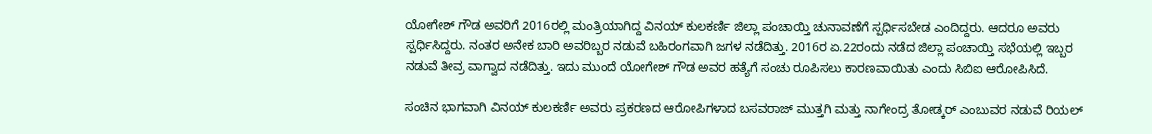ಯೋಗೇಶ್‌ ಗೌಡ ಅವರಿಗೆ 2016ರಲ್ಲಿ ಮಂತ್ರಿಯಾಗಿದ್ದ ವಿನಯ್‌ ಕುಲಕರ್ಣಿ ಜಿಲ್ಲಾ ಪಂಚಾಯ್ತಿ ಚುನಾವಣೆಗೆ ಸ್ಪರ್ಧಿಸಬೇಡ ಎಂದಿದ್ದರು. ಆದರೂ ಅವರು ಸ್ಪರ್ಧಿಸಿದ್ದರು. ನಂತರ ಅನೇಕ ಬಾರಿ ಅವರಿಬ್ಬರ ನಡುವೆ ಬಹಿರಂಗವಾಗಿ ಜಗಳ ನಡೆದಿತ್ತು. 2016ರ ಏ.22ರಂದು ನಡೆದ ಜಿಲ್ಲಾ ಪಂಚಾಯ್ತಿ ಸಭೆಯಲ್ಲಿ ಇಬ್ಬರ ನಡುವೆ ತೀವ್ರ ವಾಗ್ವಾದ ನಡೆದಿತ್ತು. ಇದು ಮುಂದೆ ಯೋಗೇಶ್‌ ಗೌಡ ಅವರ ಹತ್ಯೆಗೆ ಸಂಚು ರೂಪಿಸಲು ಕಾರಣವಾಯಿತು ಎಂದು ಸಿಬಿಐ ಆರೋಪಿಸಿದೆ.

ಸಂಚಿನ ಭಾಗವಾಗಿ ವಿನಯ್‌ ಕುಲಕರ್ಣಿ ಅವರು ಪ್ರಕರಣದ ಆರೋಪಿಗಳಾದ ಬಸವರಾಜ್‌ ಮುತ್ತಗಿ ಮತ್ತು ನಾಗೇಂದ್ರ ತೋಡ್ಕರ್‌ ಎಂಬುವರ ನಡುವೆ ರಿಯಲ್‌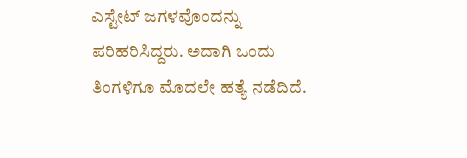ಎಸ್ಟೇಟ್‌ ಜಗಳವೊಂದನ್ನು ಪರಿಹರಿಸಿದ್ದರು. ಅದಾಗಿ ಒಂದು ತಿಂಗಳಿಗೂ ಮೊದಲೇ ಹತ್ಯೆ ನಡೆದಿದೆ.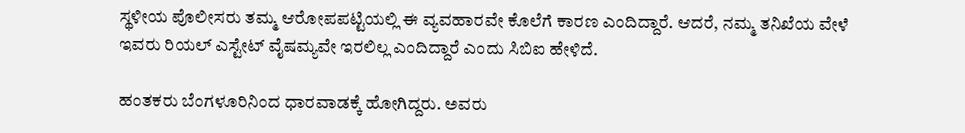ಸ್ಥಳೀಯ ಪೊಲೀಸರು ತಮ್ಮ ಆರೋಪಪಟ್ಟಿಯಲ್ಲಿ ಈ ವ್ಯವಹಾರವೇ ಕೊಲೆಗೆ ಕಾರಣ ಎಂದಿದ್ದಾರೆ. ಆದರೆ, ನಮ್ಮ ತನಿಖೆಯ ವೇಳೆ ಇವರು ರಿಯಲ್‌ ಎಸ್ಟೇಟ್‌ ವೈಷಮ್ಯವೇ ಇರಲಿಲ್ಲ ಎಂದಿದ್ದಾರೆ ಎಂದು ಸಿಬಿಐ ಹೇಳಿದೆ.

ಹಂತಕರು ಬೆಂಗಳೂರಿನಿಂದ ಧಾರವಾಡಕ್ಕೆ ಹೋಗಿದ್ದರು. ಅವರು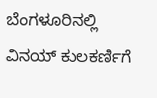ಬೆಂಗಳೂರಿನಲ್ಲಿ ವಿನಯ್‌ ಕುಲಕರ್ಣಿಗೆ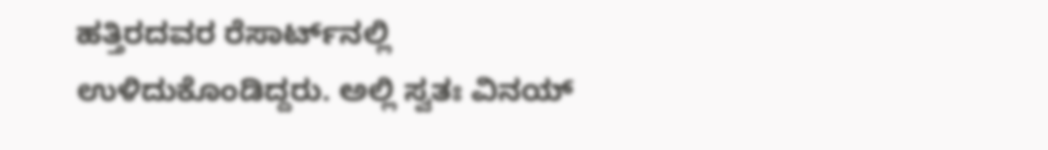ಹತ್ತಿರದವರ ರೆಸಾರ್ಟ್‌ನಲ್ಲಿ ಉಳಿದುಕೊಂಡಿದ್ದರು. ಅಲ್ಲಿ ಸ್ವತಃ ವಿನಯ್‌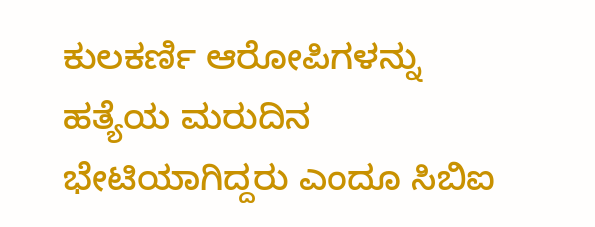ಕುಲಕರ್ಣಿ ಆರೋಪಿಗಳನ್ನು ಹತ್ಯೆಯ ಮರುದಿನ ಭೇಟಿಯಾಗಿದ್ದರು ಎಂದೂ ಸಿಬಿಐ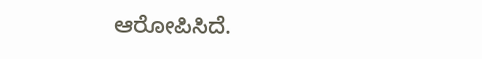ಆರೋಪಿಸಿದೆ.